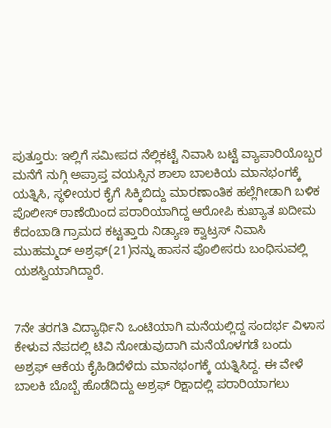ಪುತ್ತೂರು: ಇಲ್ಲಿಗೆ ಸಮೀಪದ ನೆಲ್ಲಿಕಟ್ಟೆ ನಿವಾಸಿ ಬಟ್ಟೆ ವ್ಯಾಪಾರಿಯೊಬ್ಬರ ಮನೆಗೆ ನುಗ್ಗಿ ಅಪ್ರಾಪ್ತ ವಯಸ್ಸಿನ ಶಾಲಾ ಬಾಲಕಿಯ ಮಾನಭಂಗಕ್ಕೆ ಯತ್ನಿಸಿ, ಸ್ಥಳೀಯರ ಕೈಗೆ ಸಿಕ್ಕಿಬಿದ್ದು ಮಾರಣಾಂತಿಕ ಹಲ್ಲೆಗೀಡಾಗಿ ಬಳಿಕ ಪೊಲೀಸ್ ಠಾಣೆಯಿಂದ ಪರಾರಿಯಾಗಿದ್ದ ಆರೋಪಿ ಕುಖ್ಯಾತ ಖದೀಮ ಕೆದಂಬಾಡಿ ಗ್ರಾಮದ ಕಟ್ಟತ್ತಾರು ನಿಡ್ಯಾಣ ಕ್ವಾಟ್ರಸ್ ನಿವಾಸಿ ಮುಹಮ್ಮದ್ ಅಶ್ರಫ್(21)ನನ್ನು ಹಾಸನ ಪೊಲೀಸರು ಬಂಧಿಸುವಲ್ಲಿ ಯಶಸ್ವಿಯಾಗಿದ್ದಾರೆ.


7ನೇ ತರಗತಿ ವಿದ್ಯಾರ್ಥಿನಿ ಒಂಟಿಯಾಗಿ ಮನೆಯಲ್ಲಿದ್ದ ಸಂದರ್ಭ ವಿಳಾಸ ಕೇಳುವ ನೆಪದಲ್ಲಿ ಟಿವಿ ನೋಡುವುದಾಗಿ ಮನೆಯೊಳಗಡೆ ಬಂದು ಅಶ್ರಫ್ ಆಕೆಯ ಕೈಹಿಡಿದೆಳೆದು ಮಾನಭಂಗಕ್ಕೆ ಯತ್ನಿಸಿದ್ದ. ಈ ವೇಳೆ ಬಾಲಕಿ ಬೊಬ್ಬೆ ಹೊಡೆದಿದ್ದು ಅಶ್ರಫ್ ರಿಕ್ಷಾದಲ್ಲಿ ಪರಾರಿಯಾಗಲು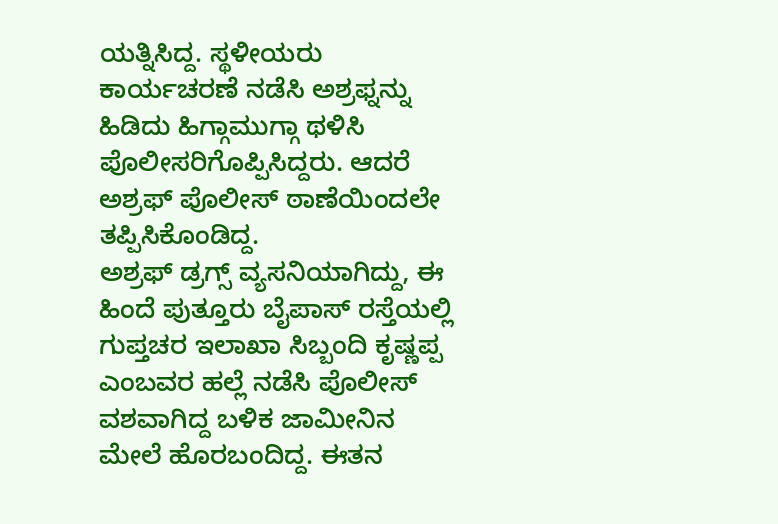ಯತ್ನಿಸಿದ್ದ. ಸ್ಥಳೀಯರು ಕಾರ್ಯಚರಣೆ ನಡೆಸಿ ಅಶ್ರಫ್ನನ್ನು ಹಿಡಿದು ಹಿಗ್ಗಾಮುಗ್ಗಾ ಥಳಿಸಿ ಪೊಲೀಸರಿಗೊಪ್ಪಿಸಿದ್ದರು. ಆದರೆ ಅಶ್ರಫ್ ಪೊಲೀಸ್ ಠಾಣೆಯಿಂದಲೇ ತಪ್ಪಿಸಿಕೊಂಡಿದ್ದ.
ಅಶ್ರಫ್ ಡ್ರಗ್ಸ್ ವ್ಯಸನಿಯಾಗಿದ್ದು, ಈ ಹಿಂದೆ ಪುತ್ತೂರು ಬೈಪಾಸ್ ರಸ್ತೆಯಲ್ಲಿ ಗುಪ್ತಚರ ಇಲಾಖಾ ಸಿಬ್ಬಂದಿ ಕೃಷ್ಣಪ್ಪ ಎಂಬವರ ಹಲ್ಲೆ ನಡೆಸಿ ಪೊಲೀಸ್ ವಶವಾಗಿದ್ದ ಬಳಿಕ ಜಾಮೀನಿನ ಮೇಲೆ ಹೊರಬಂದಿದ್ದ. ಈತನ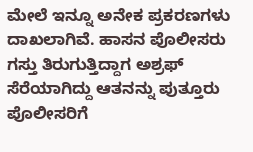ಮೇಲೆ ಇನ್ನೂ ಅನೇಕ ಪ್ರಕರಣಗಳು ದಾಖಲಾಗಿವೆ. ಹಾಸನ ಪೊಲೀಸರು ಗಸ್ತು ತಿರುಗುತ್ತಿದ್ದಾಗ ಅಶ್ರಫ್ ಸೆರೆಯಾಗಿದ್ದು ಆತನನ್ನು ಪುತ್ತೂರು ಪೊಲೀಸರಿಗೆ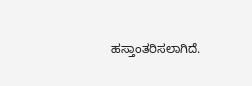ಹಸ್ತಾಂತರಿಸಲಾಗಿದೆ.